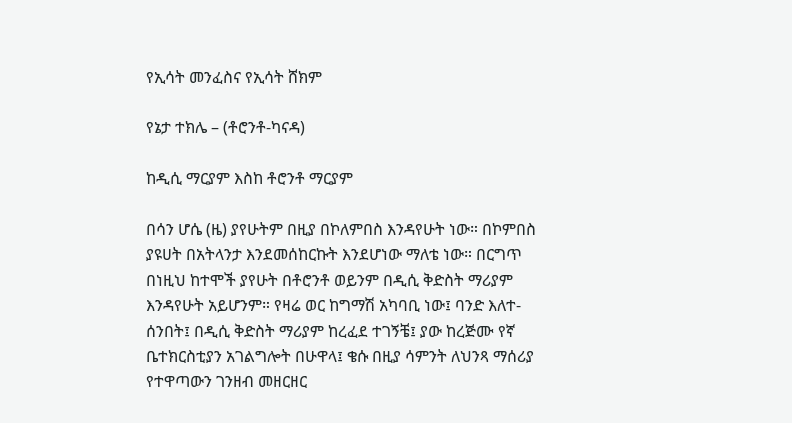የኢሳት መንፈስና የኢሳት ሸክም

የኔታ ተክሌ – (ቶሮንቶ-ካናዳ)

ከዲሲ ማርያም እስከ ቶሮንቶ ማርያም

በሳን ሆሴ (ዜ) ያየሁትም በዚያ በኮለምበስ እንዳየሁት ነው። በኮምበስ ያዩሀት በአትላንታ እንደመሰከርኩት እንደሆነው ማለቴ ነው። በርግጥ በነዚህ ከተሞች ያየሁት በቶሮንቶ ወይንም በዲሲ ቅድስት ማሪያም እንዳየሁት አይሆንም። የዛሬ ወር ከግማሽ አካባቢ ነው፤ ባንድ እለተ-ሰንበት፤ በዲሲ ቅድስት ማሪያም ከረፈደ ተገኝቼ፤ ያው ከረጅሙ የኛ ቤተክርስቲያን አገልግሎት በሁዋላ፤ ቄሱ በዚያ ሳምንት ለህንጻ ማሰሪያ የተዋጣውን ገንዘብ መዘርዘር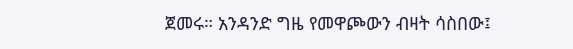ጀመሩ። አንዳንድ ግዜ የመዋጮውን ብዛት ሳስበው፤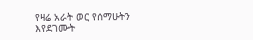የዛሬ አራት ወር የሰማሁትን እየደገሙት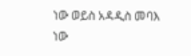ነው ወይስ አዳዲስ መባእ ነው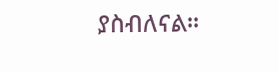ያስብለናል።